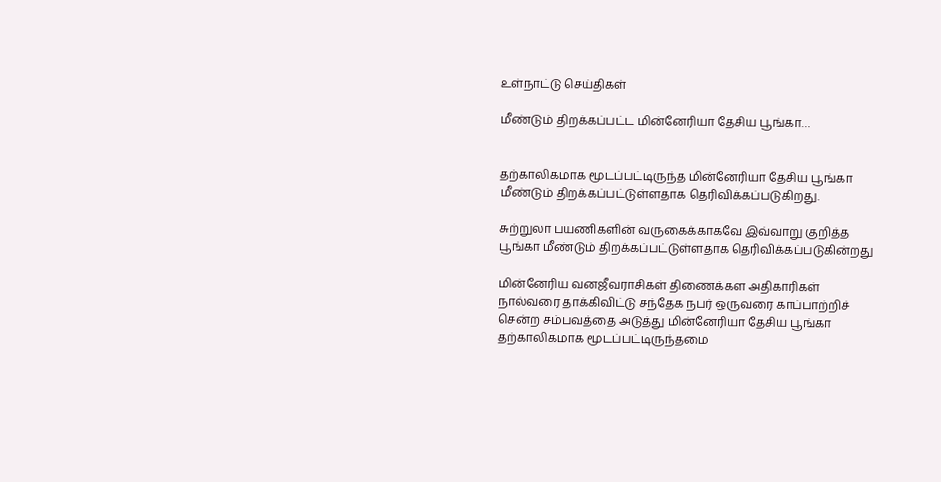உள்நாட்டு செய்திகள்

மீண்டும் திறக்கப்பட்ட மின்னேரியா தேசிய பூங்கா…


தற்காலிகமாக மூடப்பட்டிருந்த மின்னேரியா தேசிய பூங்கா மீண்டும் திறக்கப்பட்டுள்ளதாக தெரிவிக்கப்படுகிறது.

சுற்றுலா பயணிகளின் வருகைக்காகவே இவ்வாறு குறித்த பூங்கா மீண்டும் திறக்கப்பட்டுள்ளதாக தெரிவிக்கப்படுகின்றது

மின்னேரிய வனஜீவராசிகள் திணைக்கள அதிகாரிகள் நால்வரை தாக்கிவிட்டு சந்தேக நபர் ஒருவரை காப்பாற்றிச் சென்ற சம்பவத்தை அடுத்து மின்னேரியா தேசிய பூங்கா தற்காலிகமாக மூடப்பட்டிருந்தமை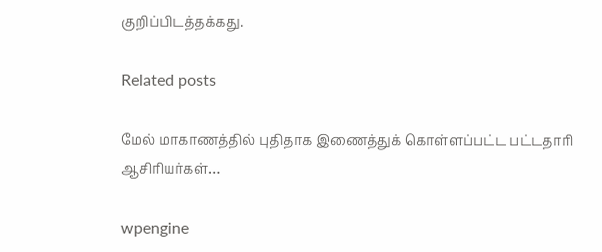குறிப்பிடத்தக்கது.

Related posts

மேல் மாகாணத்தில் புதிதாக இணைத்துக் கொள்ளப்பட்ட பட்டதாரி ஆசிரியர்கள்…

wpengine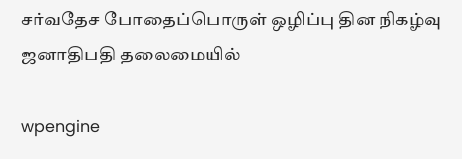சர்வதேச போதைப்பொருள் ஒழிப்பு தின நிகழ்வு ஜனாதிபதி தலைமையில்

wpengine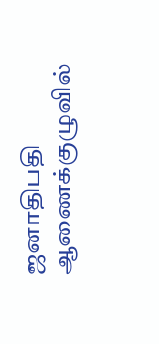ஜனாதிபதி ஆணைக்குழுவில்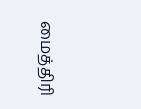மைத்திரி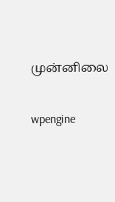முன்னிலை

wpengine